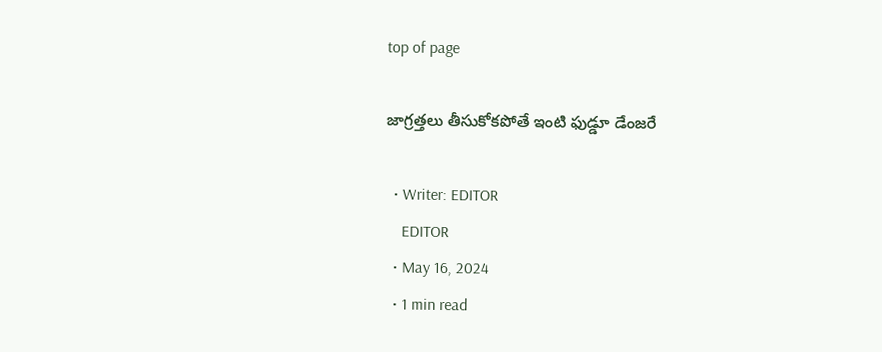top of page

జాగ్రత్తలు తీసుకోకపోతే ఇంటి ఫుడ్డూ డేంజరే

  • Writer: EDITOR
    EDITOR
  • May 16, 2024
  • 1 min read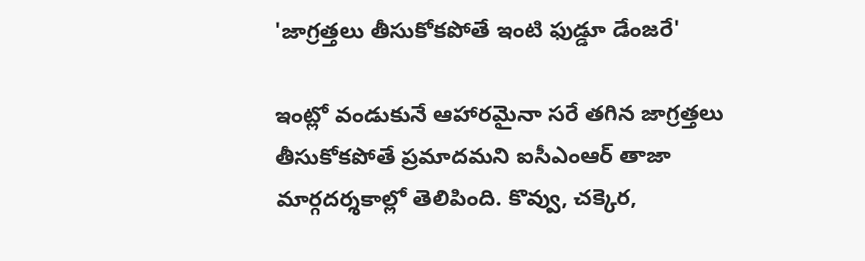'జాగ్రత్తలు తీసుకోకపోతే ఇంటి ఫుడ్డూ డేంజరే'

ఇంట్లో వండుకునే ఆహారమైనా సరే తగిన జాగ్రత్తలు తీసుకోకపోతే ప్రమాదమని ఐసీఎంఆర్ తాజా మార్గదర్శకాల్లో తెలిపింది. కొవ్వు, చక్కెర,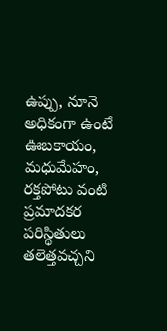ఉప్పు, నూనె అధికంగా ఉంటే ఊబకాయం, మధుమేహం, రక్తపోటు వంటి ప్రమాదకర పరిస్థితులు తలెత్తవచ్చని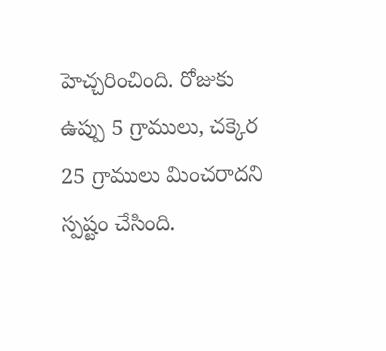హెచ్చరించింది. రోజుకు ఉప్పు 5 గ్రాములు, చక్కెర 25 గ్రాములు మించరాదని స్పష్టం చేసింది.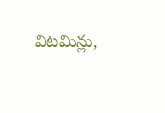విటమిన్లు,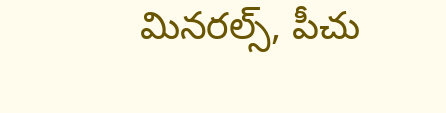మినరల్స్, పీచు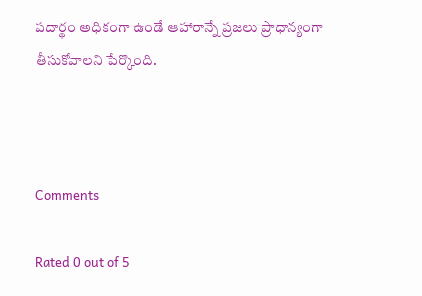పదార్థం అధికంగా ఉండే ఆహారాన్నే ప్రజలు ప్రాధాన్యంగా తీసుకోవాలని పేర్కొంది.



Comments

Rated 0 out of 5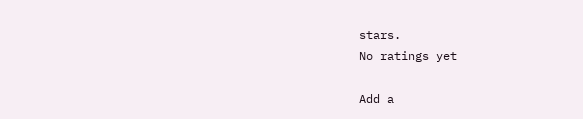stars.
No ratings yet

Add a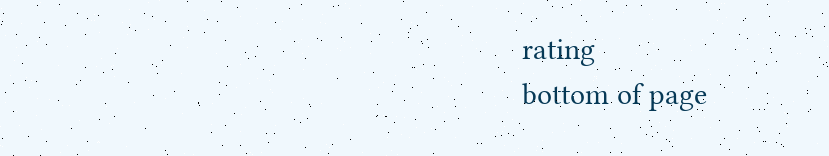rating
bottom of page